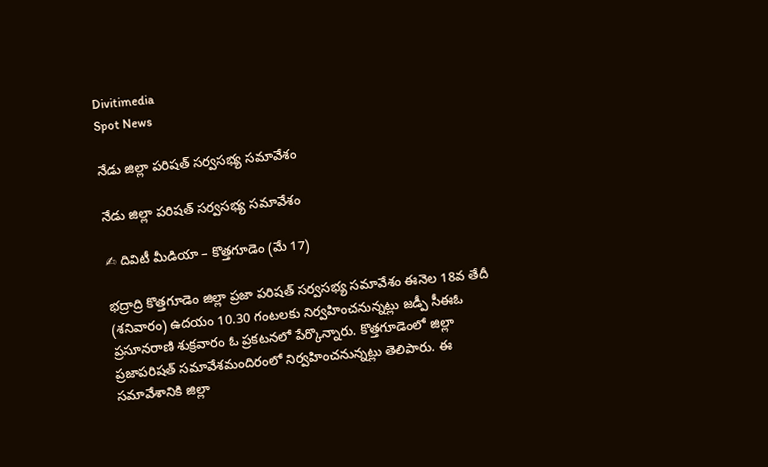Divitimedia
Spot News

నేడు జిల్లా పరిషత్ సర్వసభ్య సమావేశం

నేడు జిల్లా పరిషత్ సర్వసభ్య సమావేశం

✍ దివిటీ మీడియా – కొత్తగూడెం (మే 17)

భద్రాద్రి కొత్తగూడెం జిల్లా ప్రజా పరిషత్ సర్వసభ్య సమావేశం ఈనెల 18వ తేదీ (శనివారం) ఉదయం 10.30 గంటలకు నిర్వహించనున్నట్లు జడ్పీ సీఈఓ ప్రసూనరాణి శుక్రవారం ఓ ప్రకటనలో పేర్కొన్నారు. కొత్తగూడెంలో జిల్లా ప్రజాపరిషత్ సమావేశమందిరంలో నిర్వహించనున్నట్లు తెలిపారు. ఈ సమావేశానికి జిల్లా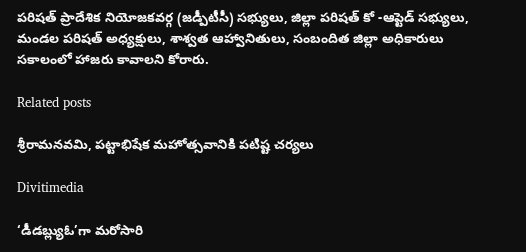పరిషత్ ప్రాదేశిక నియోజకవర్గ (జడ్పీటీసీ) సభ్యులు, జిల్లా పరిషత్ కో -ఆప్టెడ్ సభ్యులు, మండల పరిషత్ అధ్యక్షులు, శాశ్వత ఆహ్వానితులు, సంబందిత జిల్లా అధికారులు సకాలంలో హాజరు కావాలని కోరారు.

Related posts

శ్రీరామనవమి, పట్టాభిషేక మహోత్సవానికి పటిష్ట చర్యలు

Divitimedia

‘డీడబ్ల్యుఓ’గా మరోసారి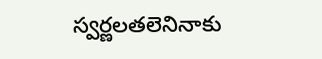స్వర్ణలతలెనినాకు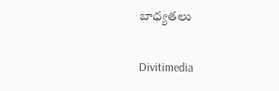బాధ్యతలు

Divitimedia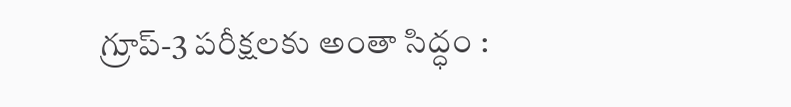గ్రూప్‌-3 పరీక్షలకు అంతా సిద్ధం :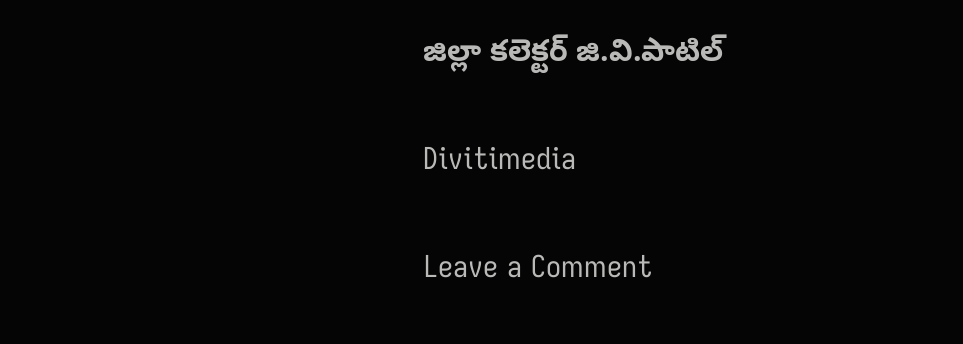జిల్లా కలెక్టర్ జి.వి.పాటిల్

Divitimedia

Leave a Comment